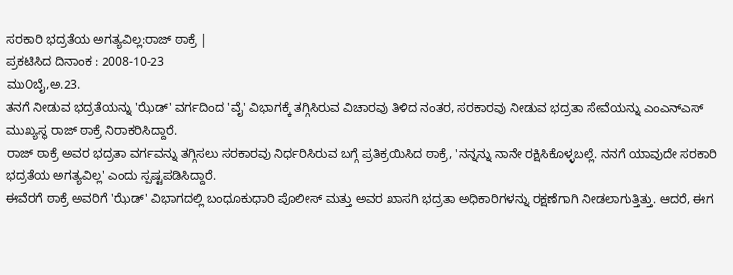ಸರಕಾರಿ ಭದ್ರತೆಯ ಅಗತ್ಯವಿಲ್ಲ:ರಾಜ್ ಠಾಕ್ರೆ |
ಪ್ರಕಟಿಸಿದ ದಿನಾಂಕ : 2008-10-23
ಮು೦ಬೈ,ಅ.23.
ತನಗೆ ನೀಡುವ ಭದ್ರತೆಯನ್ನು 'ಝೆಡ್' ವರ್ಗದಿಂದ 'ವೈ' ವಿಭಾಗಕ್ಕೆ ತಗ್ಗಿಸಿರುವ ವಿಚಾರವು ತಿಳಿದ ನಂತರ, ಸರಕಾರವು ನೀಡುವ ಭದ್ರತಾ ಸೇವೆಯನ್ನು ಎಂಎನ್ಎಸ್ ಮುಖ್ಯಸ್ಥ ರಾಜ್ ಠಾಕ್ರೆ ನಿರಾಕರಿಸಿದ್ದಾರೆ.
ರಾಜ್ ಠಾಕ್ರೆ ಅವರ ಭದ್ರತಾ ವರ್ಗವನ್ನು ತಗ್ಗಿಸಲು ಸರಕಾರವು ನಿರ್ಧರಿಸಿರುವ ಬಗ್ಗೆ ಪ್ರತಿಕ್ರಯಿಸಿದ ಠಾಕ್ರೆ, 'ನನ್ನನ್ನು ನಾನೇ ರಕ್ಷಿಸಿಕೊಳ್ಳಬಲ್ಲೆ. ನನಗೆ ಯಾವುದೇ ಸರಕಾರಿ ಭದ್ರತೆಯ ಅಗತ್ಯವಿಲ್ಲ' ಎಂದು ಸ್ಪಷ್ಟಪಡಿಸಿದ್ದಾರೆ.
ಈವೆರಗೆ ಠಾಕ್ರೆ ಅವರಿಗೆ 'ಝೆಡ್' ವಿಭಾಗದಲ್ಲಿ ಬಂಧೂಕುಧಾರಿ ಪೊಲೀಸ್ ಮತ್ತು ಅವರ ಖಾಸಗಿ ಭದ್ರತಾ ಅಧಿಕಾರಿಗಳನ್ನು ರಕ್ಷಣೆಗಾಗಿ ನೀಡಲಾಗುತ್ತಿತ್ತು. ಆದರೆ, ಈಗ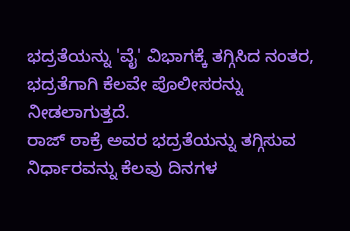ಭದ್ರತೆಯನ್ನು 'ವೈ' ವಿಭಾಗಕ್ಕೆ ತಗ್ಗಿಸಿದ ನಂತರ, ಭದ್ರತೆಗಾಗಿ ಕೆಲವೇ ಪೊಲೀಸರನ್ನು ನೀಡಲಾಗುತ್ತದೆ.
ರಾಜ್ ಠಾಕ್ರೆ ಅವರ ಭದ್ರತೆಯನ್ನು ತಗ್ಗಿಸುವ ನಿರ್ಧಾರವನ್ನು ಕೆಲವು ದಿನಗಳ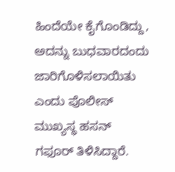ಹಿಂದೆಯೇ ಕೈಗೊಂಡಿದ್ದು, ಅದನ್ನು ಬುಧವಾರದಂದು ಜಾರಿಗೊಳಿಸಲಾಯಿತು ಎಂದು ಪೊಲೀಸ್ ಮುಖ್ಯಸ್ಥ ಹಸನ್ ಗಫೂರ್ ತಿಳಿಸಿದ್ದಾರೆ.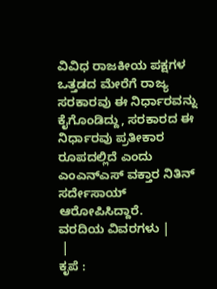ವಿವಿಧ ರಾಜಕೀಯ ಪಕ್ಷಗಳ ಒತ್ತಡದ ಮೇರೆಗೆ ರಾಜ್ಯ ಸರಕಾರವು ಈ ನಿರ್ಧಾರವನ್ನು ಕೈಗೊಂಡಿದ್ದು, ಸರಕಾರದ ಈ ನಿರ್ಧಾರವು ಪ್ರತೀಕಾರ ರೂಪದಲ್ಲಿದೆ ಎಂದು ಎಂಎನ್ಎಸ್ ವಕ್ತಾರ ನಿತಿನ್ ಸರ್ದೇಸಾಯ್ ಆರೋಪಿಸಿದ್ದಾರೆ.
ವರದಿಯ ವಿವರಗಳು |
 |
ಕೃಪೆ :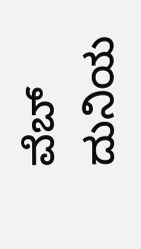ವೆಬ್ ದುನಿಯ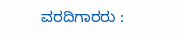ವರದಿಗಾರರು :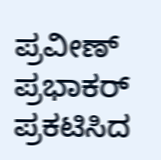ಪ್ರವೀಣ್ ಪ್ರಭಾಕರ್
ಪ್ರಕಟಿಸಿದ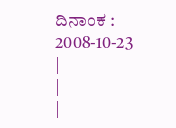ದಿನಾಂಕ : 2008-10-23
|
|
|